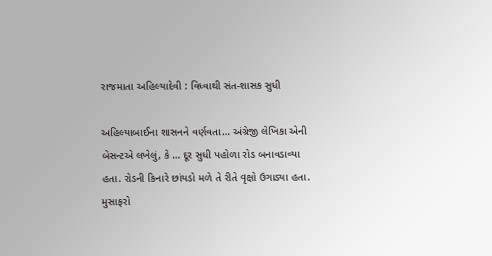રાજમાતા અહિલ્યાદેવી : વિધ્વાથી સંત-શાસક સુધી

અહિલ્યાબાઈના શાસનને વર્ણવતા… અંગ્રેજી લેખિકા એની બેસન્ટએ લખેલું, કે … દૂર સુધી પહોળા રોડ બનાવડાવ્યા હતા. રોડની કિનારે છાંયડો મળે તે રીતે વૃક્ષો ઉગાડ્યા હતા. મુસાફરો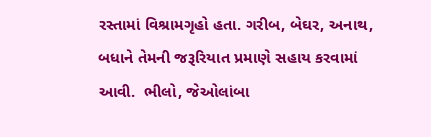રસ્તામાં વિશ્રામગૃહો હતા. ગરીબ, બેઘર, અનાથ, બધાને તેમની જરૂરિયાત પ્રમાણે સહાય કરવામાં આવી.  ભીલો, જેઓલાંબા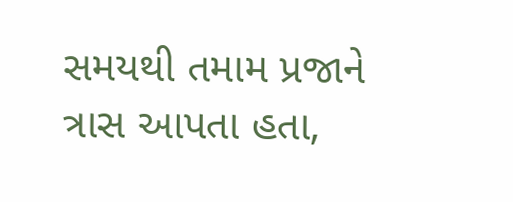સમયથી તમામ પ્રજાને ત્રાસ આપતા હતા,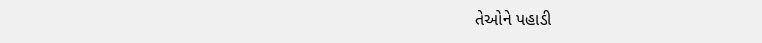તેઓને પહાડી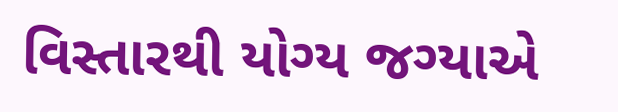વિસ્તારથી યોગ્ય જગ્યાએ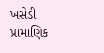ખસેડી પ્રામાણિક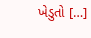ખેડુતો […]